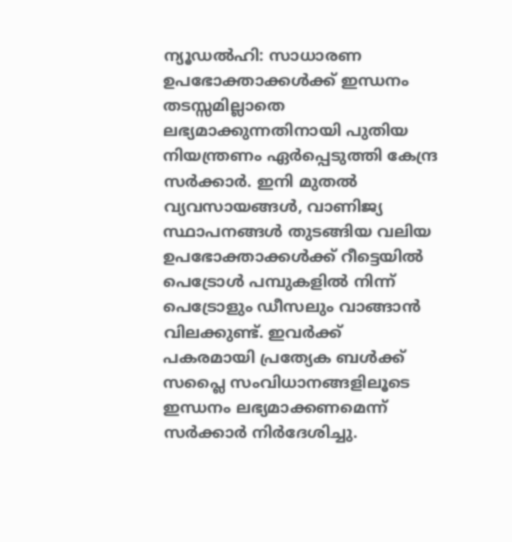ന്യൂഡൽഹി: സാധാരണ ഉപഭോക്താക്കൾക്ക് ഇന്ധനം തടസ്സമില്ലാതെ ലഭ്യമാക്കുന്നതിനായി പുതിയ നിയന്ത്രണം ഏർപ്പെടുത്തി കേന്ദ്ര സർക്കാർ. ഇനി മുതൽ വ്യവസായങ്ങൾ, വാണിജ്യ സ്ഥാപനങ്ങൾ തുടങ്ങിയ വലിയ ഉപഭോക്താക്കൾക്ക് റീട്ടെയിൽ പെട്രോൾ പമ്പുകളിൽ നിന്ന് പെട്രോളും ഡീസലും വാങ്ങാൻ വിലക്കുണ്ട്. ഇവർക്ക് പകരമായി പ്രത്യേക ബൾക്ക് സപ്ലൈ സംവിധാനങ്ങളിലൂടെ ഇന്ധനം ലഭ്യമാക്കണമെന്ന് സർക്കാർ നിർദേശിച്ചു.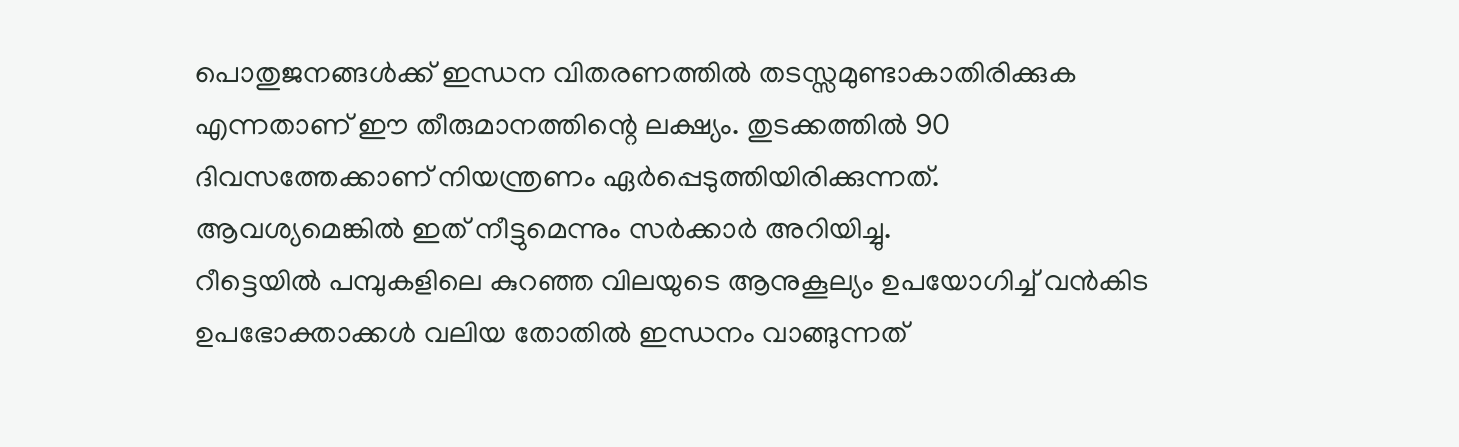പൊതുജനങ്ങൾക്ക് ഇന്ധന വിതരണത്തിൽ തടസ്സമുണ്ടാകാതിരിക്കുക എന്നതാണ് ഈ തീരുമാനത്തിന്റെ ലക്ഷ്യം. തുടക്കത്തിൽ 90 ദിവസത്തേക്കാണ് നിയന്ത്രണം ഏർപ്പെടുത്തിയിരിക്കുന്നത്. ആവശ്യമെങ്കിൽ ഇത് നീട്ടുമെന്നും സർക്കാർ അറിയിച്ചു.
റീട്ടെയിൽ പമ്പുകളിലെ കുറഞ്ഞ വിലയുടെ ആനുകൂല്യം ഉപയോഗിച്ച് വൻകിട ഉപഭോക്താക്കൾ വലിയ തോതിൽ ഇന്ധനം വാങ്ങുന്നത്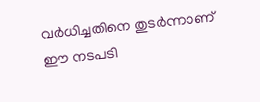വർധിച്ചതിനെ തുടർന്നാണ് ഈ നടപടി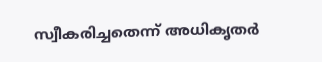സ്വീകരിച്ചതെന്ന് അധികൃതർ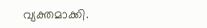വ്യക്തമാക്കി.